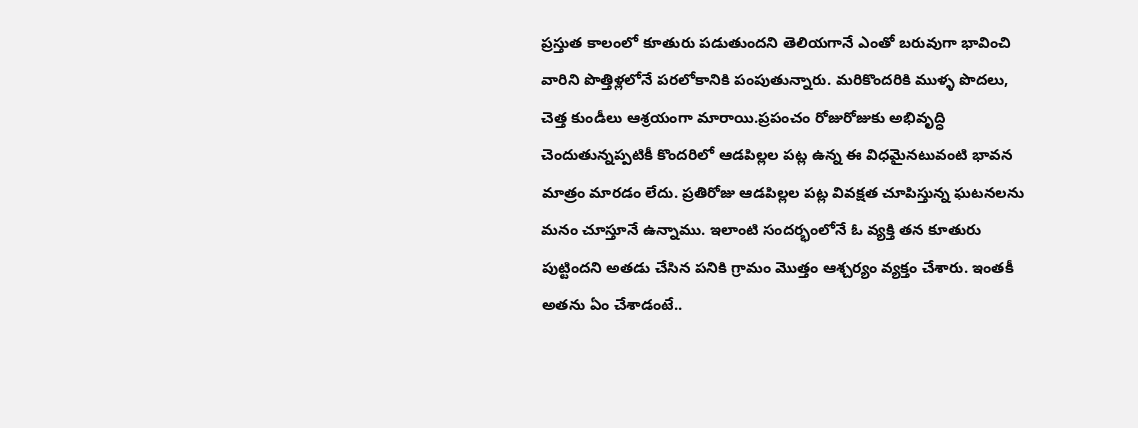ప్రస్తుత కాలంలో కూతురు పడుతుందని తెలియగానే ఎంతో బరువుగా భావించి వారిని పొత్తిళ్లలోనే పరలోకానికి పంపుతున్నారు. మరికొందరికి ముళ్ళ పొదలు, చెత్త కుండీలు ఆశ్రయంగా మారాయి.ప్రపంచం రోజురోజుకు అభివృద్ధి చెందుతున్నప్పటికీ కొందరిలో ఆడపిల్లల పట్ల ఉన్న ఈ విధమైనటువంటి భావన మాత్రం మారడం లేదు. ప్రతిరోజు ఆడపిల్లల పట్ల వివక్షత చూపిస్తున్న ఘటనలను మనం చూస్తూనే ఉన్నాము. ఇలాంటి సందర్భంలోనే ఓ వ్యక్తి తన కూతురు పుట్టిందని అతడు చేసిన పనికి గ్రామం మొత్తం ఆశ్చర్యం వ్యక్తం చేశారు. ఇంతకీ అతను ఏం చేశాడంటే..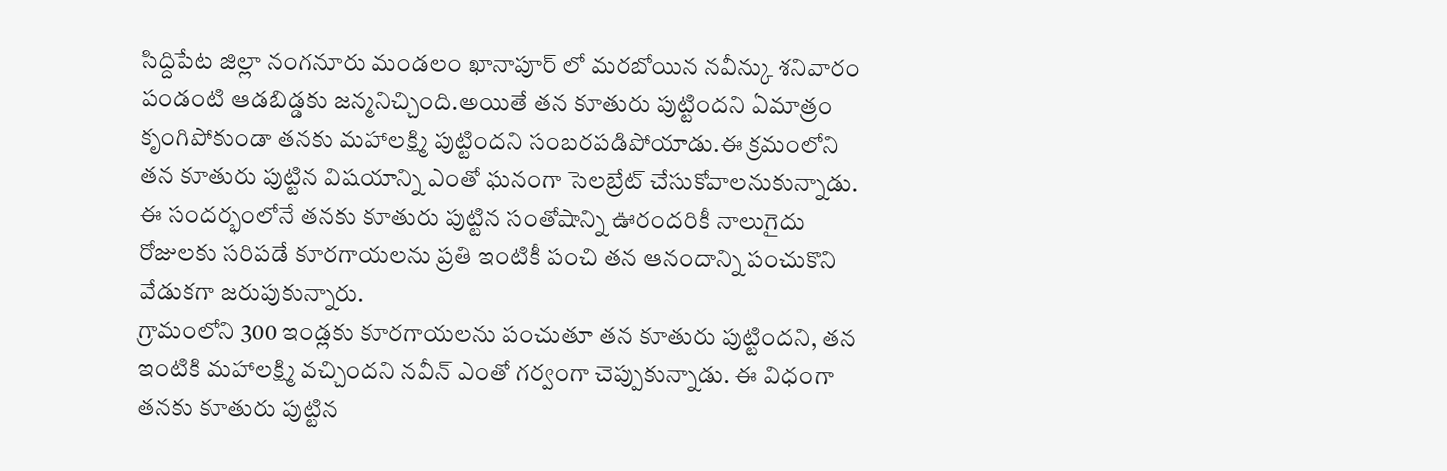సిద్దిపేట జిల్లా నంగనూరు మండలం ఖానాపూర్ లో మరబోయిన నవీన్కు శనివారం పండంటి ఆడబిడ్డకు జన్మనిచ్చింది.అయితే తన కూతురు పుట్టిందని ఏమాత్రం కృంగిపోకుండా తనకు మహాలక్ష్మి పుట్టిందని సంబరపడిపోయాడు.ఈ క్రమంలోని తన కూతురు పుట్టిన విషయాన్ని ఎంతో ఘనంగా సెలబ్రేట్ చేసుకోవాలనుకున్నాడు. ఈ సందర్భంలోనే తనకు కూతురు పుట్టిన సంతోషాన్ని ఊరందరికీ నాలుగైదు రోజులకు సరిపడే కూరగాయలను ప్రతి ఇంటికీ పంచి తన ఆనందాన్ని పంచుకొని వేడుకగా జరుపుకున్నారు.
గ్రామంలోని 300 ఇండ్లకు కూరగాయలను పంచుతూ తన కూతురు పుట్టిందని, తన ఇంటికి మహాలక్ష్మి వచ్చిందని నవీన్ ఎంతో గర్వంగా చెప్పుకున్నాడు. ఈ విధంగా తనకు కూతురు పుట్టిన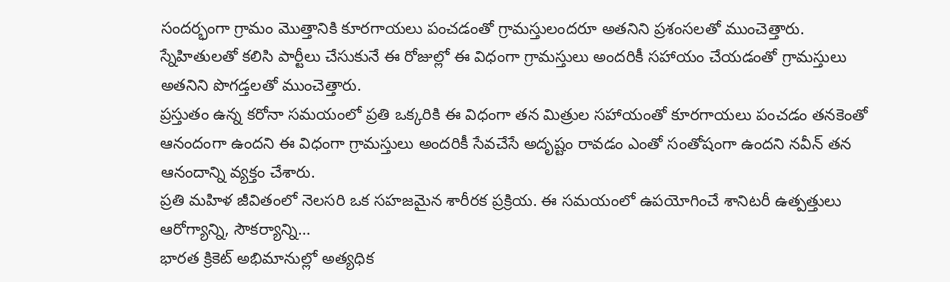సందర్భంగా గ్రామం మొత్తానికి కూరగాయలు పంచడంతో గ్రామస్తులందరూ అతనిని ప్రశంసలతో ముంచెత్తారు. స్నేహితులతో కలిసి పార్టీలు చేసుకునే ఈ రోజుల్లో ఈ విధంగా గ్రామస్తులు అందరికీ సహాయం చేయడంతో గ్రామస్తులు అతనిని పొగడ్తలతో ముంచెత్తారు.
ప్రస్తుతం ఉన్న కరోనా సమయంలో ప్రతి ఒక్కరికి ఈ విధంగా తన మిత్రుల సహాయంతో కూరగాయలు పంచడం తనకెంతో ఆనందంగా ఉందని ఈ విధంగా గ్రామస్తులు అందరికీ సేవచేసే అదృష్టం రావడం ఎంతో సంతోషంగా ఉందని నవీన్ తన ఆనందాన్ని వ్యక్తం చేశారు.
ప్రతి మహిళ జీవితంలో నెలసరి ఒక సహజమైన శారీరక ప్రక్రియ. ఈ సమయంలో ఉపయోగించే శానిటరీ ఉత్పత్తులు ఆరోగ్యాన్ని, సౌకర్యాన్ని…
భారత క్రికెట్ అభిమానుల్లో అత్యధిక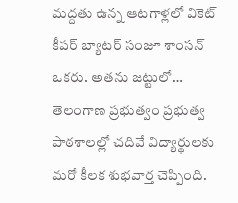మద్దతు ఉన్న ఆటగాళ్లలో వికెట్ కీపర్ బ్యాటర్ సంజూ శాంసన్ ఒకరు. అతను జట్టులో…
తెలంగాణ ప్రభుత్వం ప్రభుత్వ పాఠశాలల్లో చదివే విద్యార్థులకు మరో కీలక శుభవార్త చెప్పింది.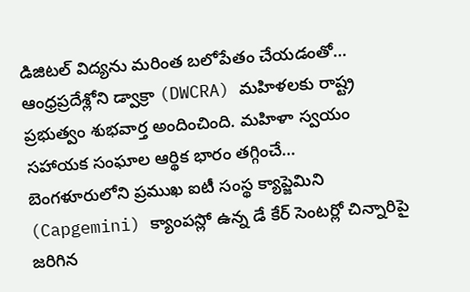డిజిటల్ విద్యను మరింత బలోపేతం చేయడంతో…
ఆంధ్రప్రదేశ్లోని డ్వాక్రా (DWCRA) మహిళలకు రాష్ట్ర ప్రభుత్వం శుభవార్త అందించింది. మహిళా స్వయం సహాయక సంఘాల ఆర్థిక భారం తగ్గించే…
బెంగళూరులోని ప్రముఖ ఐటీ సంస్థ క్యాప్జెమిని (Capgemini) క్యాంపస్లో ఉన్న డే కేర్ సెంటర్లో చిన్నారిపై జరిగిన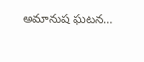అమానుష ఘటన…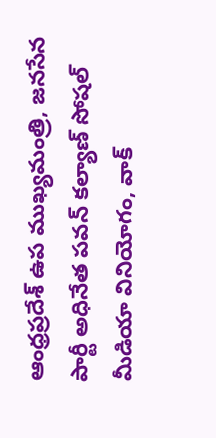ఆంధ్రప్రదేశ్ ఉప ముఖ్యమంత్రి, జనసేన పార్టీ అధినేత పవన్ కల్యాణ్ సోషల్ మీడియా వినియోగం, వాక్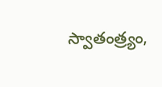స్వాతంత్ర్యం,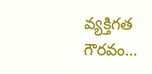వ్యక్తిగత గౌరవం…